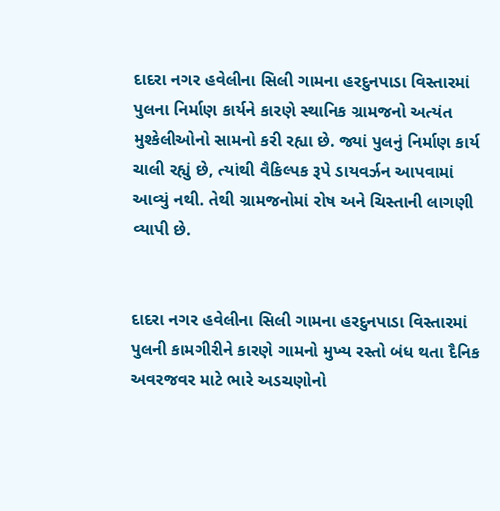દાદરા નગર હવેલીના સિલી ગામના હરદુનપાડા વિસ્તારમાં પુલના નિર્માણ કાર્યને કારણે સ્થાનિક ગ્રામજનો અત્યંત મુશ્કેલીઓનો સામનો કરી રહ્યા છે. જ્યાં પુલનું નિર્માણ કાર્ય ચાલી રહ્યું છે, ત્યાંથી વૈકિલ્પક રૂપે ડાયવર્ઝન આપવામાં આવ્યું નથી. તેથી ગ્રામજનોમાં રોષ અને ચિસ્તાની લાગણી વ્યાપી છે.


દાદરા નગર હવેલીના સિલી ગામના હરદુનપાડા વિસ્તારમાં પુલની કામગીરીને કારણે ગામનો મુખ્ય રસ્તો બંધ થતા દૈનિક અવરજવર માટે ભારે અડચણોનો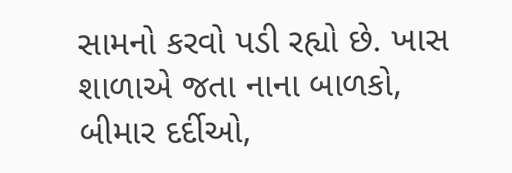સામનો કરવો પડી રહ્યો છે. ખાસ શાળાએ જતા નાના બાળકો, બીમાર દર્દીઓ,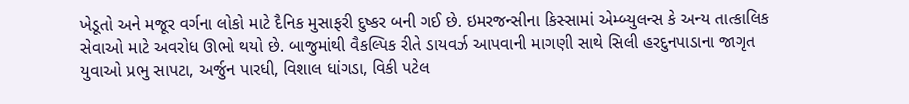ખેડૂતો અને મજૂર વર્ગના લોકો માટે દૈનિક મુસાફરી દુષ્કર બની ગઈ છે. ઇમરજન્સીના કિસ્સામાં એમ્બ્યુલન્સ કે અન્ય તાત્કાલિક સેવાઓ માટે અવરોધ ઊભો થયો છે. બાજુમાંથી વૈકલ્પિક રીતે ડાયવર્ઝ આપવાની માગણી સાથે સિલી હરદુનપાડાના જાગૃત યુવાઓ પ્રભુ સાપટા, અર્જુન પારધી, વિશાલ ધાંગડા, વિકી પટેલ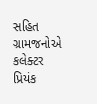સહિત ગ્રામજનોએ કલેક્ટર પ્રિયંક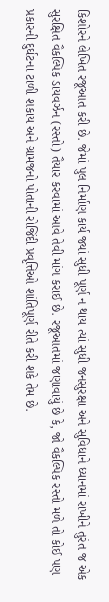કિશોરને લેખિત રજૂઆત કરી છે. જેમાં પુલ નિર્માણ કાર્ય જ્યાં સુધી પૂર્ણ ન થાય ત્યાં સુધી જનસુરક્ષા અને સુવિધાને ધ્યાનમાં રાખીને તુરંત જ એક સુરક્ષિત વૈકલ્પિક ડાયવર્ઝન (રસ્તો) તૈયાર કરવામાં આવે તેવી માંગ કરાઈ છે. રજૂઆતમાં જણાવાયું છે કે, જો વૈકલ્પિક રસ્તો મળે તો કોઈ પણ પ્રકારની દુર્ઘટના ટાળી શકાય અને ગ્રામજનો પોતાની રોજિંદી પ્રવૃત્તિઓ શાંતિપૂર્ણ રીતે કરી શકે તેમ છે.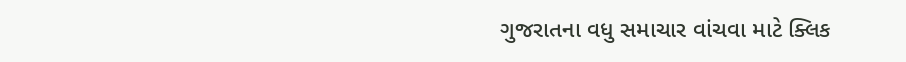ગુજરાતના વધુ સમાચાર વાંચવા માટે ક્લિક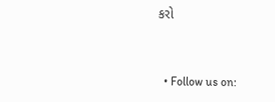કરો


  • Follow us on: